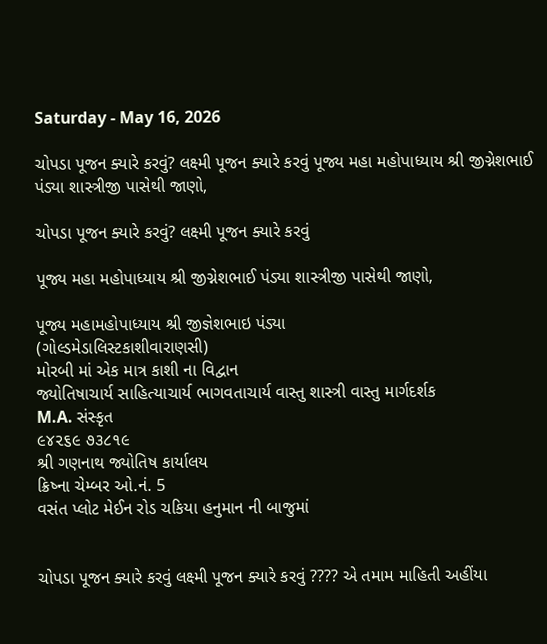Saturday - May 16, 2026

ચોપડા પૂજન ક્યારે કરવું? લક્ષ્મી પૂજન ક્યારે કરવું પૂજ્ય મહા મહોપાધ્યાય શ્રી જીગ્નેશભાઈ પંડ્યા શાસ્ત્રીજી પાસેથી જાણો,

ચોપડા પૂજન ક્યારે કરવું? લક્ષ્મી પૂજન ક્યારે કરવું

પૂજ્ય મહા મહોપાધ્યાય શ્રી જીગ્નેશભાઈ પંડ્યા શાસ્ત્રીજી પાસેથી જાણો,

પૂજ્ય મહામહોપાધ્યાય શ્રી જીજ્ઞેશભાઇ પંડ્યા
(ગોલ્ડમેડાલિસ્ટકાશીવારાણસી)
મોરબી માં એક માત્ર કાશી ના વિદ્વાન
જ્યોતિષાચાર્ય સાહિત્યાચાર્ય ભાગવતાચાર્ય વાસ્તુ શાસ્ત્રી વાસ્તુ માર્ગદર્શક
M.A. સંસ્કૃત
૯૪૨૬૯ ૭૩૮૧૯
શ્રી ગણનાથ જ્યોતિષ કાર્યાલય
ક્રિષ્ના ચેમ્બર ઓ.નં. 5
વસંત પ્લોટ મેઈન રોડ ચકિયા હનુમાન ની બાજુમાં


ચોપડા પૂજન ક્યારે કરવું લક્ષ્મી પૂજન ક્યારે કરવું ???? એ તમામ માહિતી અહીંયા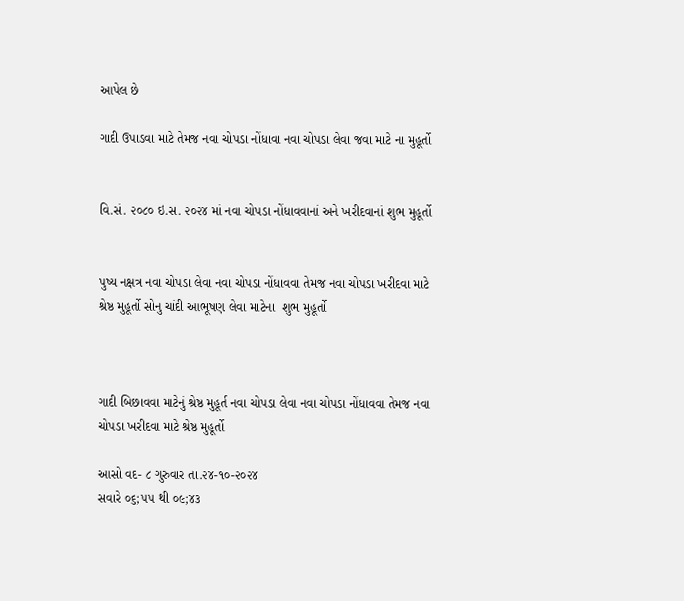આપેલ છે

ગાદી ઉપાડવા માટે તેમજ નવા ચોપડા નોંધાવા નવા ચોપડા લેવા જવા માટે ના મુહૂર્તો


વિ.સં. ૨૦૮૦ ઇ.સ. ૨૦૨૪ માં નવા ચોપડા નોંધાવવાનાં અને ખરીદવાનાં શુભ મુહૂર્તો


પુષ્ય નક્ષત્ર નવા ચોપડા લેવા નવા ચોપડા નોંધાવવા તેમજ નવા ચોપડા ખરીદવા માટે શ્રેષ્ઠ મુહૂર્તો સોનુ ચાંદી આભૂષણ લેવા માટેના  શુભ મુહૂર્તો



ગાદી બિછાવવા માટેનું શ્રેષ્ઠ મુહૂર્ત નવા ચોપડા લેવા નવા ચોપડા નોંધાવવા તેમજ નવા ચોપડા ખરીદવા માટે શ્રેષ્ઠ મુહૂર્તો

આસો વદ- ૮ ગુરુવાર તા.૨૪-૧૦-૨૦૨૪
સવારે ૦૬;૫૫ થી ૦૯;૪૩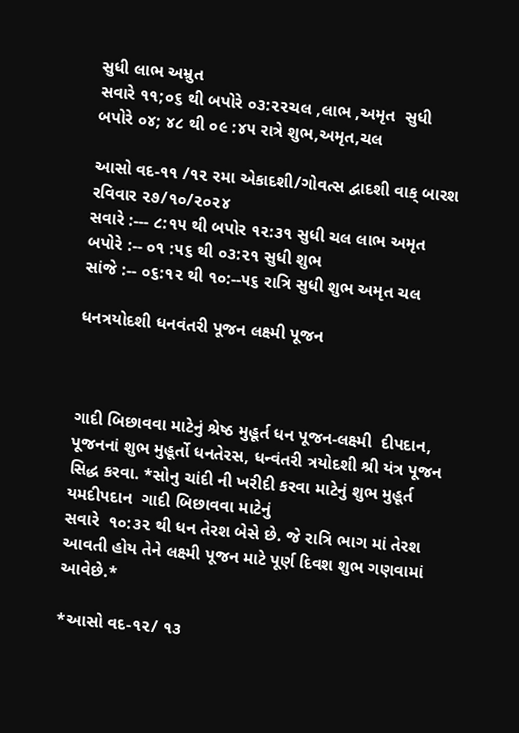સુધી લાભ અમ્રુત
સવારે ૧૧;૦૬ થી બપોરે ૦૩:૨૨ચલ ,લાભ ,અમૃત  સુધી
બપોરે ૦૪; ૪૮ થી ૦૯ :૪૫ રાત્રે શુભ,અમૃત,ચલ

આસો વદ-૧૧ /૧૨ રમા એકાદશી/ગોવત્સ દ્વાદશી વાક્ બારશ   રવિવાર ૨૭/૧૦/૨૦૨૪
સવારે :--- ૮:૧૫ થી બપોર ૧૨:૩૧ સુધી ચલ લાભ અમૃત
બપોરે :-- ૦૧ :૫૬ થી ૦૩:૨૧ સુધી શુભ
સાંજે :-- ૦૬:૧૨ થી ૧૦:--૫૬ રાત્રિ સુધી શુભ અમૃત ચલ

ધનત્રયોદશી ધનવંતરી પૂજન લક્ષ્મી પૂજન



ગાદી બિછાવવા માટેનું શ્રેષ્ઠ મુહૂર્ત ધન પૂજન-લક્ષ્મી  દીપદાન, પૂજનનાં શુભ મુહૂર્તો ધનતેરસ, ધન્વંતરી ત્રયોદશી શ્રી યંત્ર પૂજન સિદ્ધ કરવા. *સોનુ ચાંદી ની ખરીદી કરવા માટેનું શુભ મુહૂર્ત યમદીપદાન  ગાદી બિછાવવા માટેનું
સવારે  ૧૦:૩૨ થી ધન તેરશ બેસે છે. જે રાત્રિ ભાગ માં તેરશ આવતી હોય તેને લક્ષ્મી પૂજન માટે પૂર્ણ દિવશ શુભ ગણવામાં આવેછે.*

*આસો વદ-૧૨/ ૧૩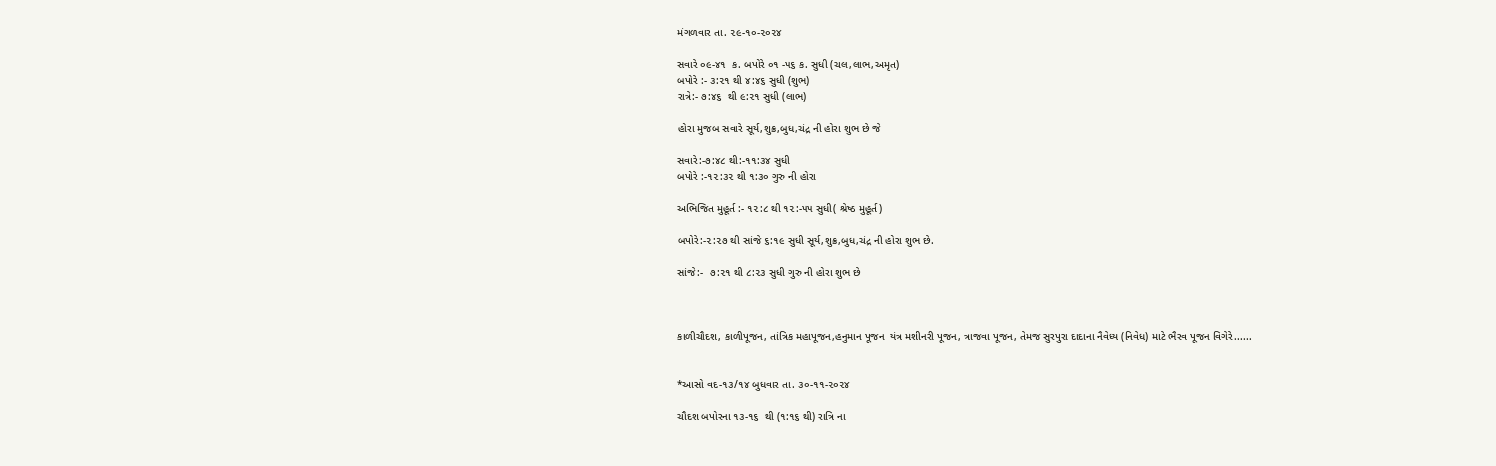મંગળવાર તા. ૨૯-૧૦-૨૦૨૪

સવારે ૦૯-૪૧  ક. બપોરે ૦૧ -૫૬ ક. સુધી (ચલ,લાભ,અમૃત)
બપોરે :- ૩:૨૧ થી ૪:૪૬ સુધી (શુભ)
રાત્રે:- ૭:૪૬  થી ૯:૨૧ સુધી (લાભ)

હોરા મુજબ સવારે સૂર્ય,શુક્ર,બુધ,ચંદ્ર ની હોરા શુભ છે જે

સવારે:-૭:૪૮ થી:-૧૧:૩૪ સુધી
બપોરે :-૧૨:૩૨ થી ૧:૩૦ ગુરુ ની હોરા

અભિજિત મુહૂર્ત :- ૧૨:૮ થી ૧૨:-૫૫ સુધી( શ્રેષ્ઠ મુહૂર્ત)

બપોરે:-૨:૨૭ થી સાંજે ૬:૧૯ સુધી સૂર્ય,શુક્ર,બુધ,ચંદ્ર ની હોરા શુભ છે.

સાંજે:-  ૭:૨૧ થી ૮:૨૩ સુધી ગુરુ ની હોરા શુભ છે



કાળીચૌદશ, કાળીપૂજન, તાંત્રિક મહાપૂજન,હનુમાન પૂજન  યંત્ર મશીનરી પૂજન, ત્રાજવા પૂજન, તેમજ સુરપુરા દાદાના નૈવેધ્ય (નિવેધ) માટે ભૈરવ પૂજન વિગેરે......


*આસો વદ-૧૩/૧૪ બુધવાર તા. ૩૦-૧૧-૨૦૨૪

ચૌદશ બપોરના ૧૩-૧૬  થી (૧:૧૬ થી) રાત્રિ ના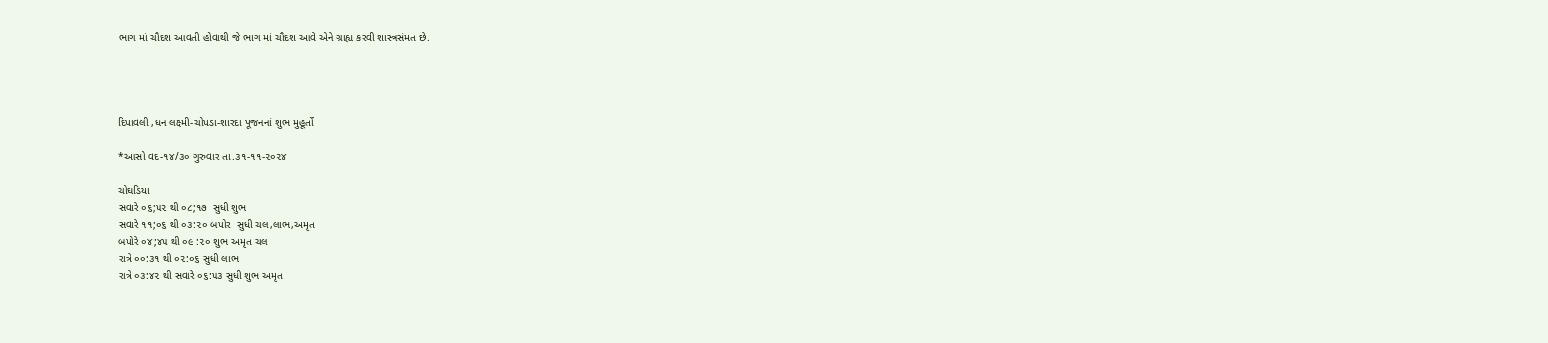ભાગ માં ચૌદશ આવતી હોવાથી જે ભાગ માં ચૌદશ આવે એને ગ્રાહ્ય કરવી શાસ્ત્રસંમત છે.




દિપાવલી ,ધન લક્ષ્મી-ચોપડા-શારદા પૂજનનાં શુભ મુહૂર્તો

*આસો વદ-૧૪/૩૦ ગુરુવાર તા.૩૧-૧૧-૨૦૨૪

ચોઘડિયા
સવારે ૦૬;૫૨ થી ૦૮;૧૭  સુધી શુભ
સવારે ૧૧;૦૬ થી ૦૩:૨૦ બપોર  સુધી ચલ,લાભ,અમૃત
બપોરે ૦૪;૪૫ થી ૦૯ :૨૦ શુભ અમૃત ચલ
રાત્રે ૦૦:૩૧ થી ૦૨:૦૬ સુધી લાભ
રાત્રે ૦૩:૪૨ થી સવારે ૦૬:૫૩ સુધી શુભ અમૃત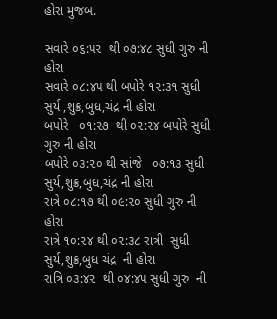હોરા મુજબ.

સવારે ૦૬:૫૨  થી ૦૭:૪૮ સુધી ગુરુ ની હોરા
સવારે ૦૮:૪૫ થી બપોરે ૧૨:૩૧ સુધી સુર્ય ,શુક્ર,બુધ,ચંદ્ર ની હોરા
બપોરે   ૦૧:૨૭  થી ૦૨:૨૪ બપોરે સુધી ગુરુ ની હોરા
બપોરે ૦૩:૨૦ થી સાંજે   ૦૭:૧૩ સુધી સુર્ય,શુક્ર,બુધ,ચંદ્ર ની હોરા
રાત્રે ૦૮:૧૭ થી ૦૯:૨૦ સુધી ગુરુ ની હોરા
રાત્રે ૧૦:૨૪ થી ૦૨:૩૮ રાત્રી  સુધી સુર્ય,શુક્ર,બુધ ચંદ્ર  ની હોરા
રાત્રિ ૦૩:૪૨  થી ૦૪:૪૫ સુધી ગુરુ  ની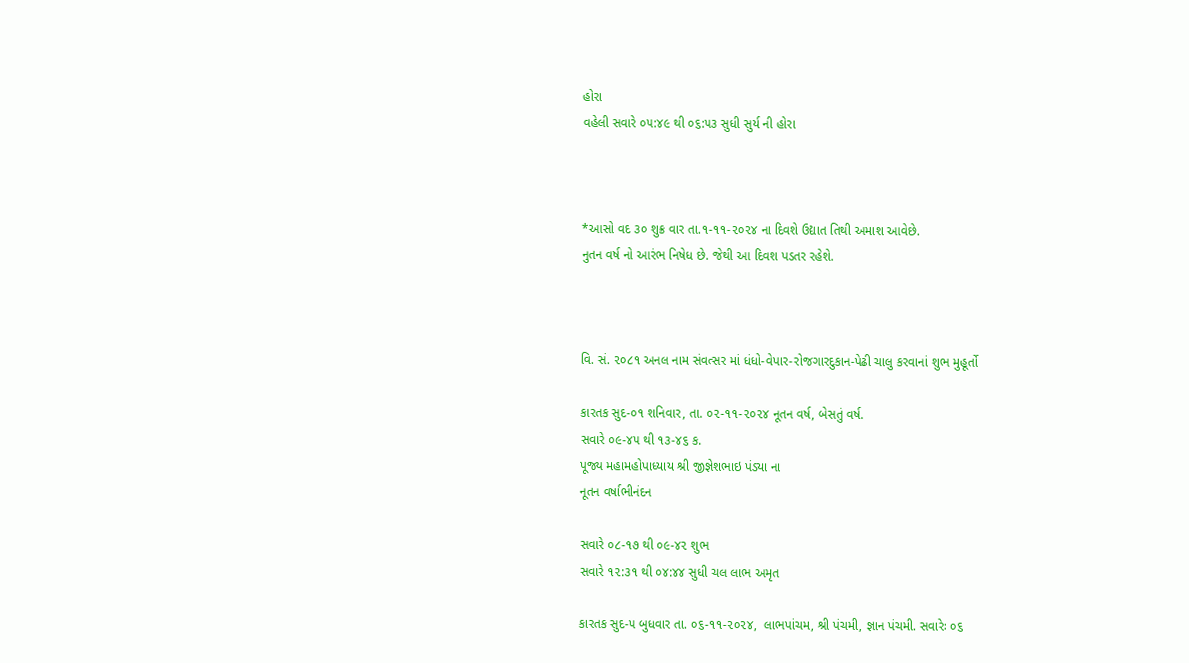હોરા
વહેલી સવારે ૦૫:૪૯ થી ૦૬:૫૩ સુધી સુર્ય ની હોરા



*આસો વદ ૩૦ શુક્ર વાર તા.૧-૧૧-૨૦૨૪ ના દિવશે ઉદ્યાત તિથી અમાશ આવેછે.
નુતન વર્ષ નો આરંભ નિષેધ છે. જેથી આ દિવશ પડતર રહેશે.



વિ. સં. ૨૦૮૧ અનલ નામ સંવત્સર માં ધંધો-વેપાર-રોજગારદુકાન-પેઢી ચાલુ કરવાનાં શુભ મુહૂર્તો

કારતક સુદ-૦૧ શનિવાર, તા. ૦૨-૧૧-૨૦૨૪ નૂતન વર્ષ, બેસતું વર્ષ.
સવારે ૦૯-૪૫ થી ૧૩-૪૬ ક.
પૂજ્ય મહામહોપાધ્યાય શ્રી જીજ્ઞેશભાઇ પંડ્યા ના
નૂતન વર્ષાભીનંદન

સવારે ૦૮-૧૭ થી ૦૯-૪૨ શુભ
સવારે ૧૨:૩૧ થી ૦૪:૪૪ સુધી ચલ લાભ અમૃત

કારતક સુદ-૫ બુધવાર તા. ૦૬-૧૧-૨૦૨૪,  લાભપાંચમ, શ્રી પંચમી, જ્ઞાન પંચમી. સવારેઃ ૦૬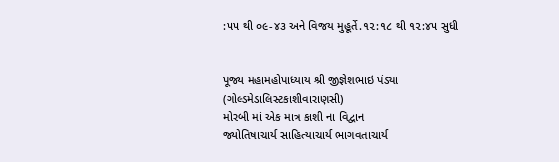:૫૫ થી ૦૯-૪૩ અને વિજય મુહૂર્તે.૧૨:૧૮ થી ૧૨:૪૫ સુધી


પૂજ્ય મહામહોપાધ્યાય શ્રી જીજ્ઞેશભાઇ પંડ્યા
(ગોલ્ડમેડાલિસ્ટકાશીવારાણસી)
મોરબી માં એક માત્ર કાશી ના વિદ્વાન
જ્યોતિષાચાર્ય સાહિત્યાચાર્ય ભાગવતાચાર્ય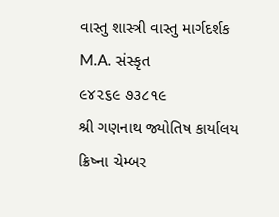વાસ્તુ શાસ્ત્રી વાસ્તુ માર્ગદર્શક
M.A. સંસ્કૃત
૯૪૨૬૯ ૭૩૮૧૯
શ્રી ગણનાથ જ્યોતિષ કાર્યાલય
ક્રિષ્ના ચેમ્બર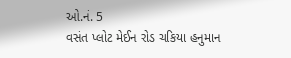ઓ.નં. 5
વસંત પ્લોટ મેઈન રોડ ચકિયા હનુમાન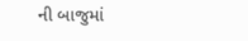ની બાજુમાં